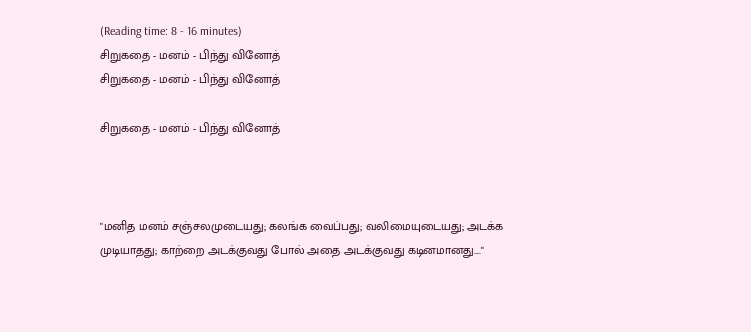(Reading time: 8 - 16 minutes)
சிறுகதை - மனம் - பிந்து வினோத்
சிறுகதை - மனம் - பிந்து வினோத்

சிறுகதை - மனம் - பிந்து வினோத்



"மனித மனம் சஞ்சலமுடையது; கலங்க வைப்பது; வலிமையுடையது; அடக்க முடியாதது; காற்றை அடக்குவது போல் அதை அடக்குவது கடினமானது...."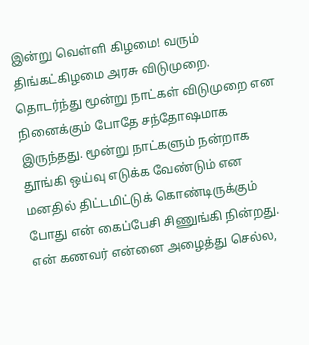இன்று வெள்ளி கிழமை! வரும் திங்கட்கிழமை அரசு விடுமுறை. தொடர்ந்து மூன்று நாட்கள் விடுமுறை என நினைக்கும் போதே சந்தோஷமாக இருந்தது. மூன்று நாட்களும் நன்றாக தூங்கி ஒய்வு எடுக்க வேண்டும் என மனதில் திட்டமிட்டுக் கொண்டிருக்கும் போது என் கைப்பேசி சிணுங்கி நின்றது. என் கணவர் என்னை அழைத்து செல்ல,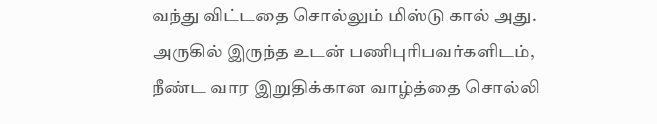வந்து விட்டதை சொல்லும் மிஸ்டு கால் அது. அருகில் இருந்த உடன் பணிபுரிபவர்களிடம், நீண்ட வார இறுதிக்கான வாழ்த்தை சொல்லி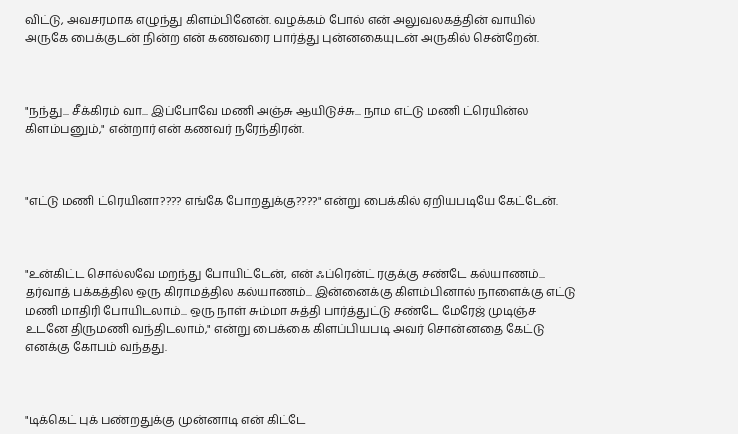விட்டு, அவசரமாக எழுந்து கிளம்பினேன். வழக்கம் போல் என் அலுவலகத்தின் வாயில் அருகே பைக்குடன் நின்ற என் கணவரை பார்த்து புன்னகையுடன் அருகில் சென்றேன்.



"நந்து... சீக்கிரம் வா... இப்போவே மணி அஞ்சு ஆயிடுச்சு... நாம எட்டு மணி ட்ரெயின்ல கிளம்பனும்," என்றார் என் கணவர் நரேந்திரன்.



"எட்டு மணி ட்ரெயினா???? எங்கே போறதுக்கு????" என்று பைக்கில் ஏறியபடியே கேட்டேன்.



"உன்கிட்ட சொல்லவே மறந்து போயிட்டேன், என் ஃப்ரென்ட் ரகுக்கு சண்டே கல்யாணம்... தர்வாத் பக்கத்தில ஒரு கிராமத்தில கல்யாணம்... இன்னைக்கு கிளம்பினால் நாளைக்கு எட்டு மணி மாதிரி போயிடலாம்... ஒரு நாள் சும்மா சுத்தி பார்த்துட்டு சண்டே மேரேஜ் முடிஞ்ச உடனே திருமணி வந்திடலாம்," என்று பைக்கை கிளப்பியபடி அவர் சொன்னதை கேட்டு எனக்கு கோபம் வந்தது.



"டிக்கெட் புக் பண்றதுக்கு முன்னாடி என் கிட்டே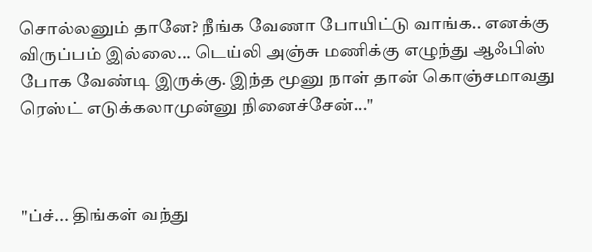சொல்லனும் தானே? நீங்க வேணா போயிட்டு வாங்க.. எனக்கு விருப்பம் இல்லை... டெய்லி அஞ்சு மணிக்கு எழுந்து ஆஃபிஸ் போக வேண்டி இருக்கு. இந்த மூனு நாள் தான் கொஞ்சமாவது ரெஸ்ட் எடுக்கலாமுன்னு நினைச்சேன்..."



"ப்ச்... திங்கள் வந்து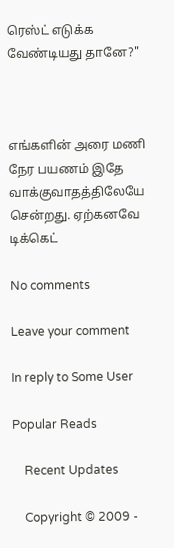ரெஸ்ட் எடுக்க வேண்டியது தானே?"



எங்களின் அரை மணி நேர பயணம் இதே வாக்குவாதத்திலேயே சென்றது. ஏற்கனவே டிக்கெட்

No comments

Leave your comment

In reply to Some User

Popular Reads

    Recent Updates

    Copyright © 2009 -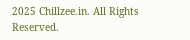2025 Chillzee.in. All Rights Reserved.